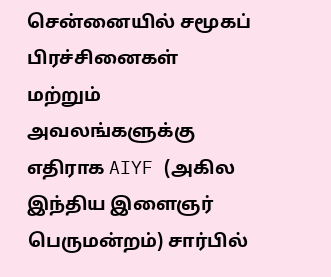சென்னையில் சமூகப் பிரச்சினைகள் மற்றும் அவலங்களுக்கு எதிராக AIYF (அகில இந்திய இளைஞர் பெருமன்றம்) சார்பில்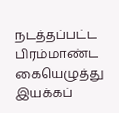நடத்தப்பட்ட பிரம்மாண்ட கையெழுத்து இயக்கப்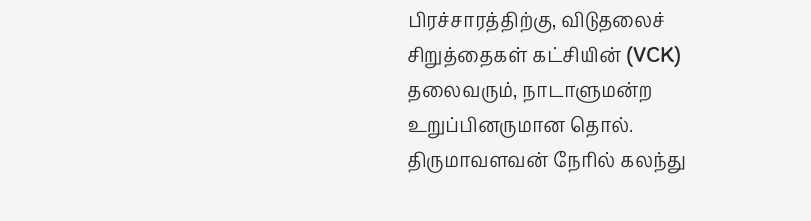பிரச்சாரத்திற்கு, விடுதலைச் சிறுத்தைகள் கட்சியின் (VCK) தலைவரும், நாடாளுமன்ற உறுப்பினருமான தொல். திருமாவளவன் நேரில் கலந்து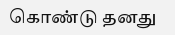கொண்டு தனது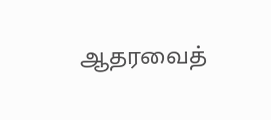ஆதரவைத்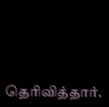தெரிவித்தார்.